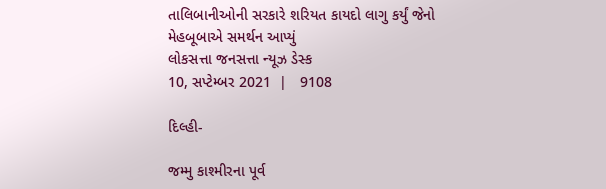તાલિબાનીઓની સરકારે શરિયત કાયદો લાગુ કર્યું જેનો મેહબૂબાએ સમર્થન આપ્યું
લોકસત્તા જનસત્તા ન્યૂઝ ડેસ્ક
10, સપ્ટેમ્બર 2021  |   9108

દિલ્હી-

જમ્મુ કાશ્મીરના પૂર્વ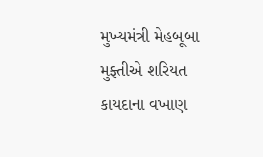મુખ્યમંત્રી મેહબૂબા મુફ્તીએ શરિયત કાયદાના વખાણ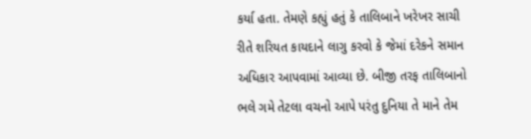કર્યા હતા. તેમણે કહ્યું હતું કે તાલિબાને ખરેખર સાચી રીતે શરિયત કાયદાને લાગુ કરવો કે જેમાં દરેકને સમાન અધિકાર આપવામાં આવ્યા છે. બીજી તરફ તાલિબાનો ભલે ગમે તેટલા વચનો આપે પરંતુ દુનિયા તે માને તેમ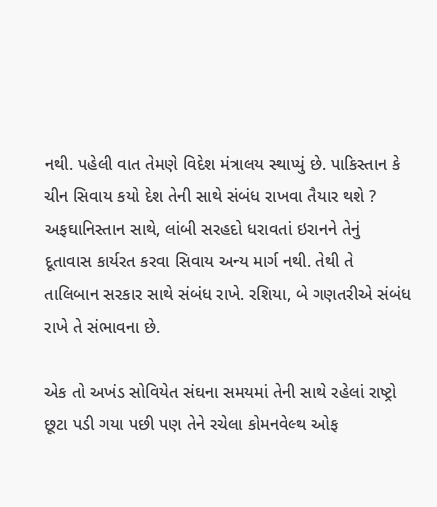નથી. પહેલી વાત તેમણે વિદેશ મંત્રાલય સ્થાપ્યું છે. પાકિસ્તાન કે ચીન સિવાય કયો દેશ તેની સાથે સંબંધ રાખવા તૈયાર થશે ? અફઘાનિસ્તાન સાથે, લાંબી સરહદો ધરાવતાં ઇરાનને તેનું દૂતાવાસ કાર્યરત કરવા સિવાય અન્ય માર્ગ નથી. તેથી તે તાલિબાન સરકાર સાથે સંબંધ રાખે. રશિયા, બે ગણતરીએ સંબંધ રાખે તે સંભાવના છે.

એક તો અખંડ સોવિયેત સંઘના સમયમાં તેની સાથે રહેલાં રાષ્ટ્રો છૂટા પડી ગયા પછી પણ તેને રચેલા કોમનવેલ્થ ઓફ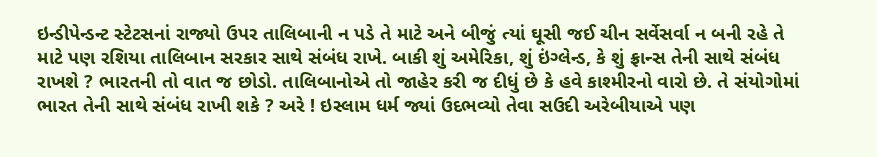ઇન્ડીપેન્ડન્ટ સ્ટેટસનાં રાજ્યો ઉપર તાલિબાની ન પડે તે માટે અને બીજું ત્યાં ઘૂસી જઈ ચીન સર્વેસર્વા ન બની રહે તે માટે પણ રશિયા તાલિબાન સરકાર સાથે સંબંધ રાખે. બાકી શું અમેરિકા, શું ઇંગ્લેન્ડ, કે શું ફ્રાન્સ તેની સાથે સંબંધ રાખશે ? ભારતની તો વાત જ છોડો. તાલિબાનોએ તો જાહેર કરી જ દીધું છે કે હવે કાશ્મીરનો વારો છે. તે સંયોગોમાં ભારત તેની સાથે સંબંધ રાખી શકે ? અરે ! ઇસ્લામ ધર્મ જ્યાં ઉદભવ્યો તેવા સઉદી અરેબીયાએ પણ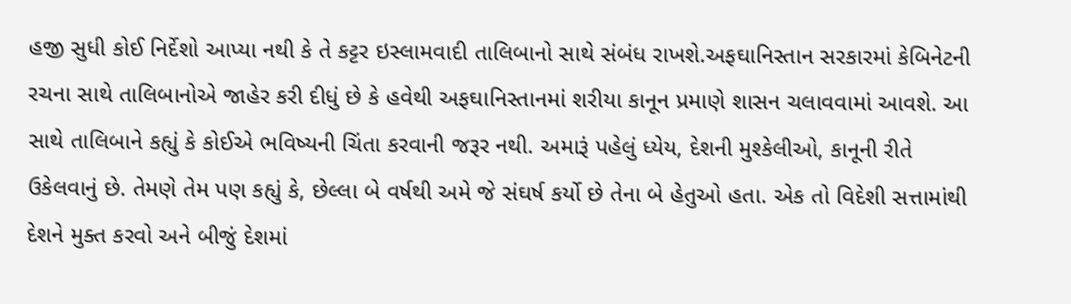હજી સુધી કોઈ નિર્દેશો આપ્યા નથી કે તે કટ્ટર ઇસ્લામવાદી તાલિબાનો સાથે સંબંધ રાખશે.અફઘાનિસ્તાન સરકારમાં કેબિનેટની રચના સાથે તાલિબાનોએ જાહેર કરી દીધું છે કે હવેથી અફઘાનિસ્તાનમાં શરીયા કાનૂન પ્રમાણે શાસન ચલાવવામાં આવશે. આ સાથે તાલિબાને કહ્યું કે કોઈએ ભવિષ્યની ચિંતા કરવાની જરૂર નથી. અમારૂં પહેલું ધ્યેય, દેશની મુશ્કેલીઓ, કાનૂની રીતે ઉકેલવાનું છે. તેમણે તેમ પણ કહ્યું કે, છેલ્લા બે વર્ષથી અમે જે સંઘર્ષ કર્યો છે તેના બે હેતુઓ હતા. એક તો વિદેશી સત્તામાંથી દેશને મુક્ત કરવો અને બીજું દેશમાં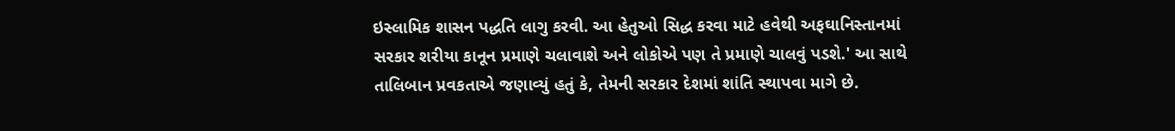ઇસ્લામિક શાસન પદ્ધતિ લાગુ કરવી. આ હેતુઓ સિદ્ધ કરવા માટે હવેથી અફઘાનિસ્તાનમાં સરકાર શરીયા કાનૂન પ્રમાણે ચલાવાશે અને લોકોએ પણ તે પ્રમાણે ચાલવું પડશે.' આ સાથે તાલિબાન પ્રવકતાએ જણાવ્યું હતું કે, તેમની સરકાર દેશમાં શાંતિ સ્થાપવા માગે છે.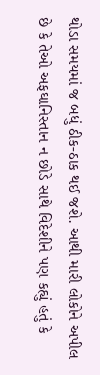થોડા સમયમાં જ બધું ઠીક-ઠાક થઈ જશે. આથી મારી લોકોને અપીલ છે કે તેઓ અફઘાનિસ્તાન ન છોડે સાથે વિદેશીને પણ કહ્યું હતું કે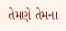તેમણે તેમના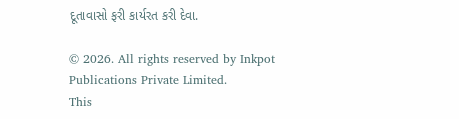દૂતાવાસો ફરી કાર્યરત કરી દેવા.

© 2026. All rights reserved by Inkpot Publications Private Limited.
This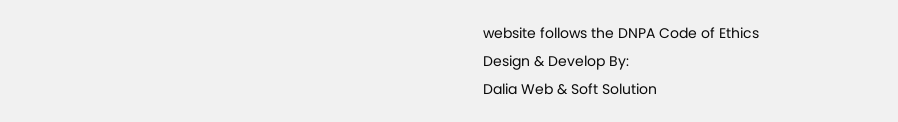website follows the DNPA Code of Ethics
Design & Develop By:
Dalia Web & Soft Solution